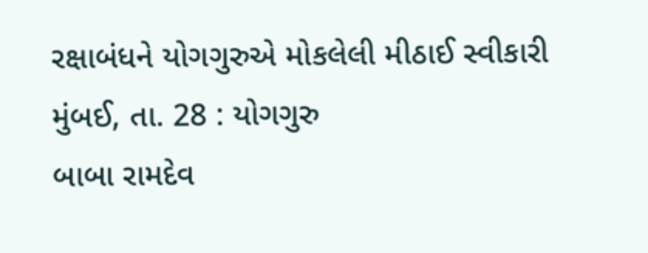રક્ષાબંધને યોગગુરુએ મોકલેલી મીઠાઈ સ્વીકારી
મુંબઈ, તા. 28 : યોગગુરુ
બાબા રામદેવ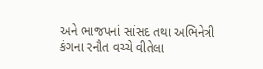અને ભાજપનાં સાંસદ તથા અભિનેત્રી કંગના રનૌત વચ્ચે વીતેલા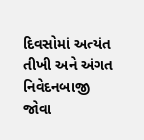દિવસોમાં અત્યંત
તીખી અને અંગત નિવેદનબાજી જોવા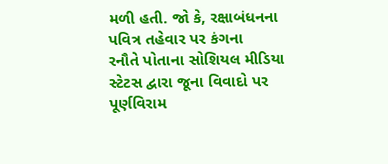મળી હતી. જો કે, રક્ષાબંધનના પવિત્ર તહેવાર પર કંગના
રનૌતે પોતાના સોશિયલ મીડિયા સ્ટેટસ દ્વારા જૂના વિવાદો પર પૂર્ણવિરામ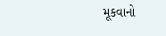મૂકવાનો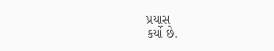પ્રયાસ
કર્યો છે.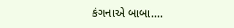કંગનાએ બાબા....